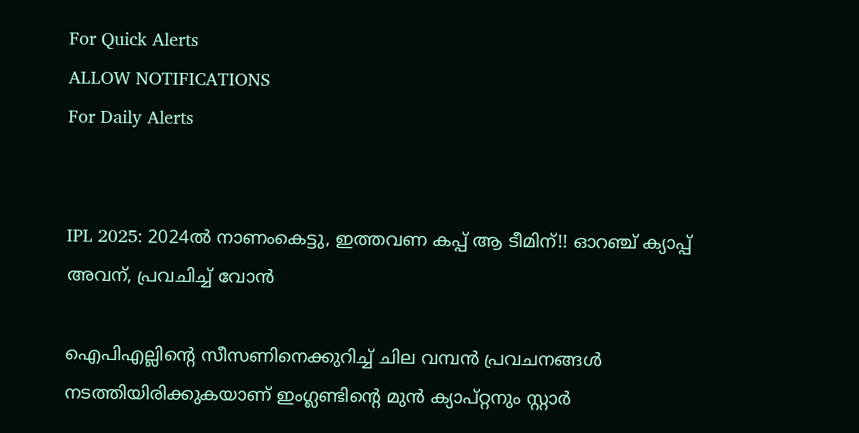For Quick Alerts
ALLOW NOTIFICATIONS
For Daily Alerts


IPL 2025: 2024ല്‍ നാണംകെട്ടു, ഇത്തവണ കപ്പ് ആ ടീമിന്!! ഓറഞ്ച് ക്യാപ്പ് അവന്, പ്രവചിച്ച് വോന്‍

ഐപിഎല്ലിന്റെ സീസണിനെക്കുറിച്ച് ചില വമ്പന്‍ പ്രവചനങ്ങള്‍ നടത്തിയിരിക്കുകയാണ് ഇംഗ്ലണ്ടിന്റെ മുന്‍ ക്യാപ്റ്റനും സ്റ്റാര്‍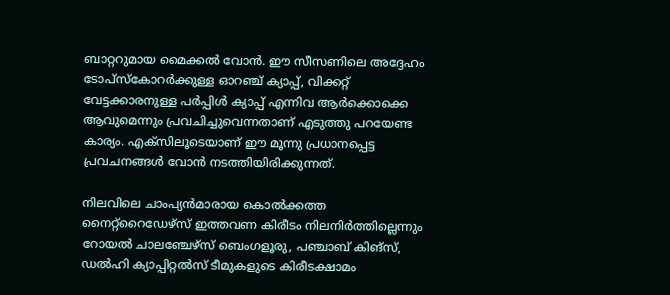ബാറ്ററുമായ മൈക്കല്‍ വോന്‍. ഈ സീസണിലെ അദ്ദേഹം ടോപ്‌സ്‌കോറര്‍ക്കുള്ള ഓറഞ്ച് ക്യാപ്പ്, വിക്കറ്റ് വേട്ടക്കാരനുള്ള പര്‍പ്പിള്‍ ക്യാപ്പ് എന്നിവ ആര്‍ക്കൊക്കെ ആവുമെന്നും പ്രവചിച്ചുവെന്നതാണ് എടുത്തു പറയേണ്ട കാര്യം. എക്‌സിലൂടെയാണ് ഈ മൂന്നു പ്രധാനപ്പെട്ട പ്രവചനങ്ങള്‍ വോന്‍ നടത്തിയിരിക്കുന്നത്.

നിലവിലെ ചാംപ്യന്‍മാരായ കൊല്‍ക്കത്ത നൈറ്റ്‌റൈഡേഴ്‌സ് ഇത്തവണ കിരീടം നിലനിര്‍ത്തില്ലെന്നും റോയല്‍ ചാലഞ്ചേഴ്‌സ് ബെംഗളൂരു, പഞ്ചാബ് കിങ്‌സ്, ഡല്‍ഹി ക്യാപ്പിറ്റല്‍സ് ടീമുകളുടെ കിരീടക്ഷാമം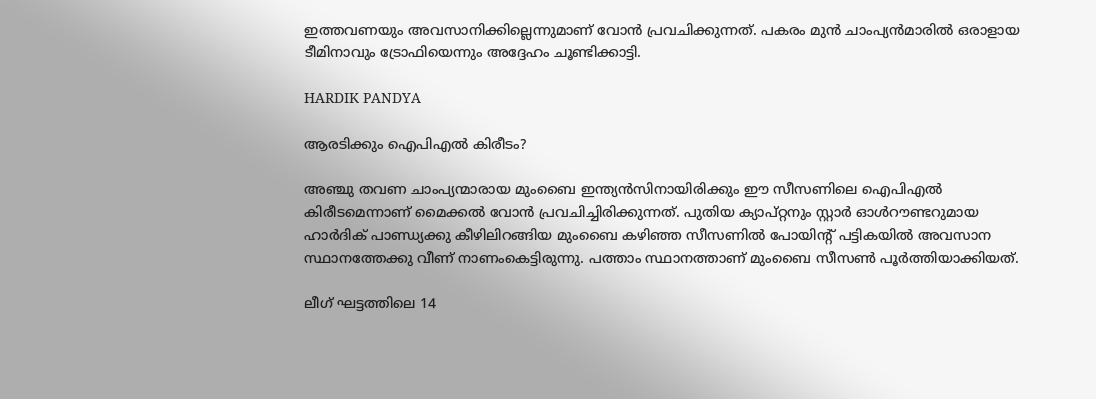ഇത്തവണയും അവസാനിക്കില്ലെന്നുമാണ് വോന്‍ പ്രവചിക്കുന്നത്. പകരം മുന്‍ ചാംപ്യന്‍മാരില്‍ ഒരാളായ ടീമിനാവും ട്രോഫിയെന്നും അദ്ദേഹം ചൂണ്ടിക്കാട്ടി.

HARDIK PANDYA

ആരടിക്കും ഐപിഎല്‍ കിരീടം?

അഞ്ചു തവണ ചാംപ്യന്മാരായ മുംബൈ ഇന്ത്യന്‍സിനായിരിക്കും ഈ സീസണിലെ ഐപിഎല്‍ കിരീടമെന്നാണ് മൈക്കല്‍ വോന്‍ പ്രവചിച്ചിരിക്കുന്നത്. പുതിയ ക്യാപ്റ്റനും സ്റ്റാര്‍ ഓള്‍റൗണ്ടറുമായ ഹാര്‍ദിക് പാണ്ഡ്യക്കു കീഴിലിറങ്ങിയ മുംബൈ കഴിഞ്ഞ സീസണില്‍ പോയിന്റ് പട്ടികയില്‍ അവസാന സ്ഥാനത്തേക്കു വീണ് നാണംകെട്ടിരുന്നു. പത്താം സ്ഥാനത്താണ് മുംബൈ സീസണ്‍ പൂര്‍ത്തിയാക്കിയത്.

ലീഗ് ഘട്ടത്തിലെ 14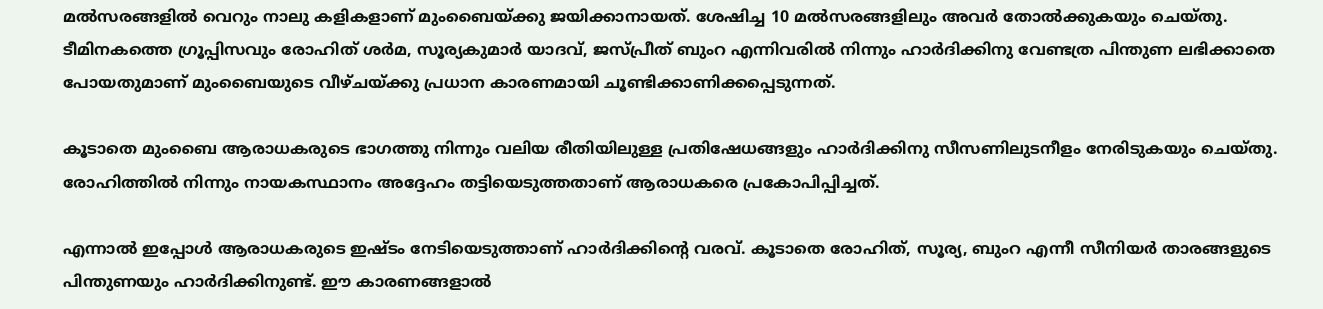മല്‍സരങ്ങളില്‍ വെറും നാലു കളികളാണ് മുംബൈയ്ക്കു ജയിക്കാനായത്. ശേഷിച്ച 10 മല്‍സരങ്ങളിലും അവര്‍ തോല്‍ക്കുകയും ചെയ്തു. ടീമിനകത്തെ ഗ്രൂപ്പിസവും രോഹിത് ശര്‍മ, സൂര്യകുമാര്‍ യാദവ്, ജസ്പ്രീത് ബുംറ എന്നിവരില്‍ നിന്നും ഹാര്‍ദിക്കിനു വേണ്ടത്ര പിന്തുണ ലഭിക്കാതെ പോയതുമാണ് മുംബൈയുടെ വീഴ്ചയ്ക്കു പ്രധാന കാരണമായി ചൂണ്ടിക്കാണിക്കപ്പെടുന്നത്.

കൂടാതെ മുംബൈ ആരാധകരുടെ ഭാഗത്തു നിന്നും വലിയ രീതിയിലുള്ള പ്രതിഷേധങ്ങളും ഹാര്‍ദിക്കിനു സീസണിലുടനീളം നേരിടുകയും ചെയ്തു. രോഹിത്തില്‍ നിന്നും നായകസ്ഥാനം അദ്ദേഹം തട്ടിയെടുത്തതാണ് ആരാധകരെ പ്രകോപിപ്പിച്ചത്.

എന്നാല്‍ ഇപ്പോള്‍ ആരാധകരുടെ ഇഷ്ടം നേടിയെടുത്താണ് ഹാര്‍ദിക്കിന്റെ വരവ്. കൂടാതെ രോഹിത്, സൂര്യ, ബുംറ എന്നീ സീനിയര്‍ താരങ്ങളുടെ പിന്തുണയും ഹാര്‍ദിക്കിനുണ്ട്. ഈ കാരണങ്ങളാല്‍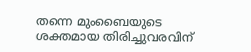തന്നെ മുംബൈയുടെ ശക്തമായ തിരിച്ചുവരവിന്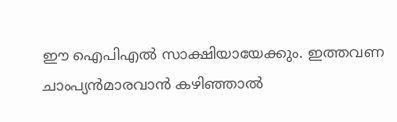ഈ ഐപിഎല്‍ സാക്ഷിയായേക്കും. ഇത്തവണ ചാംപ്യന്‍മാരവാന്‍ കഴിഞ്ഞാല്‍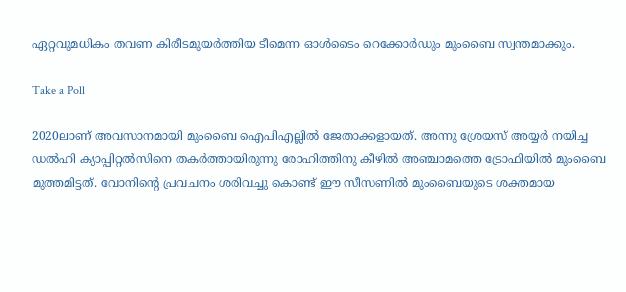ഏറ്റവുമധികം തവണ കിരീടമുയര്‍ത്തിയ ടീമെന്ന ഓള്‍ടൈം റെക്കോര്‍ഡും മുംബൈ സ്വന്തമാക്കും.

Take a Poll

2020ലാണ് അവസാനമായി മുംബൈ ഐപിഎല്ലില്‍ ജേതാക്കളായത്. അന്നു ശ്രേയസ് അയ്യര്‍ നയിച്ച ഡല്‍ഹി ക്യാപ്പിറ്റല്‍സിനെ തകര്‍ത്തായിരുന്നു രോഹിത്തിനു കീഴില്‍ അഞ്ചാമത്തെ ട്രോഫിയില്‍ മുംബൈ മുത്തമിട്ടത്. വോനിന്റെ പ്രവചനം ശരിവച്ചു കൊണ്ട് ഈ സീസണില്‍ മുംബൈയുടെ ശക്തമായ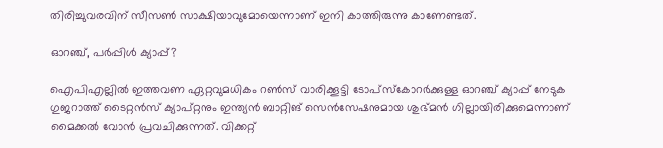തിരിച്ചുവരവിന് സീസണ്‍ സാക്ഷിയാവുമോയെന്നാണ് ഇനി കാത്തിരുന്നു കാണേണ്ടത്.

ഓറഞ്ച്, പര്‍പ്പിള്‍ ക്യാപ്പ്?

ഐപിഎല്ലില്‍ ഇത്തവണ ഏറ്റവുമധികം റണ്‍സ് വാരിക്കൂട്ടി ടോപ്‌സ്‌കോറര്‍ക്കുള്ള ഓറഞ്ച് ക്യാപ്പ് നേടുക ഗുജറാത്ത് ടൈറ്റന്‍സ് ക്യാപ്റ്റനും ഇന്ത്യന്‍ ബാറ്റിങ് സെന്‍സേഷനുമായ ശുഭ്മന്‍ ഗില്ലായിരിക്കുമെന്നാണ് മൈക്കല്‍ വോന്‍ പ്രവചിക്കുന്നത്. വിക്കറ്റ്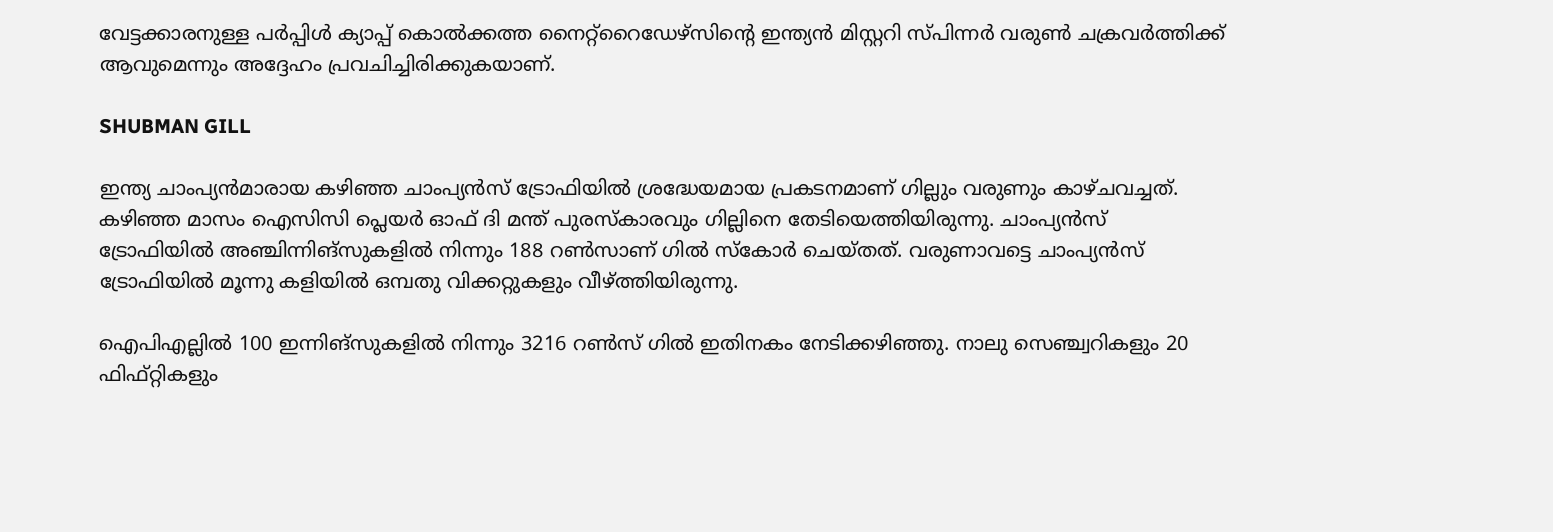വേട്ടക്കാരനുള്ള പര്‍പ്പിള്‍ ക്യാപ്പ് കൊല്‍ക്കത്ത നൈറ്റ്‌റൈഡേഴ്‌സിന്റെ ഇന്ത്യന്‍ മിസ്റ്ററി സ്പിന്നര്‍ വരുണ്‍ ചക്രവര്‍ത്തിക്ക് ആവുമെന്നും അദ്ദേഹം പ്രവചിച്ചിരിക്കുകയാണ്.

SHUBMAN GILL

ഇന്ത്യ ചാംപ്യന്‍മാരായ കഴിഞ്ഞ ചാംപ്യന്‍സ് ട്രോഫിയില്‍ ശ്രദ്ധേയമായ പ്രകടനമാണ് ഗില്ലും വരുണും കാഴ്ചവച്ചത്. കഴിഞ്ഞ മാസം ഐസിസി പ്ലെയര്‍ ഓഫ് ദി മന്ത് പുരസ്‌കാരവും ഗില്ലിനെ തേടിയെത്തിയിരുന്നു. ചാംപ്യന്‍സ് ട്രോഫിയില്‍ അഞ്ചിന്നിങ്‌സുകളില്‍ നിന്നും 188 റണ്‍സാണ് ഗില്‍ സ്‌കോര്‍ ചെയ്തത്. വരുണാവട്ടെ ചാംപ്യന്‍സ് ട്രോഫിയില്‍ മൂന്നു കളിയില്‍ ഒമ്പതു വിക്കറ്റുകളും വീഴ്ത്തിയിരുന്നു.

ഐപിഎല്ലില്‍ 100 ഇന്നിങ്‌സുകളില്‍ നിന്നും 3216 റണ്‍സ് ഗില്‍ ഇതിനകം നേടിക്കഴിഞ്ഞു. നാലു സെഞ്ച്വറികളും 20 ഫിഫ്റ്റികളും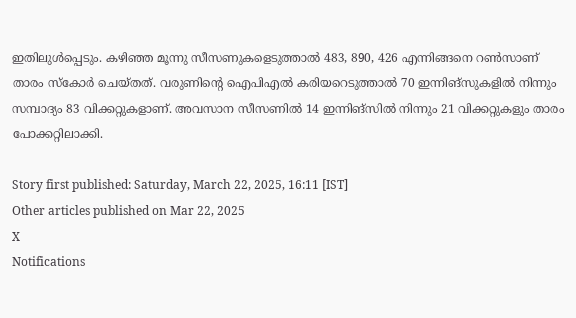ഇതിലുള്‍പ്പെടും. കഴിഞ്ഞ മൂന്നു സീസണുകളെടുത്താല്‍ 483, 890, 426 എന്നിങ്ങനെ റണ്‍സാണ് താരം സ്‌കോര്‍ ചെയ്തത്. വരുണിന്റെ ഐപിഎല്‍ കരിയറെടുത്താല്‍ 70 ഇന്നിങ്‌സുകളില്‍ നിന്നും സമ്പാദ്യം 83 വിക്കറ്റുകളാണ്. അവസാന സീസണില്‍ 14 ഇന്നിങ്‌സില്‍ നിന്നും 21 വിക്കറ്റുകളും താരം പോക്കറ്റിലാക്കി.

Story first published: Saturday, March 22, 2025, 16:11 [IST]
Other articles published on Mar 22, 2025
X
Notifications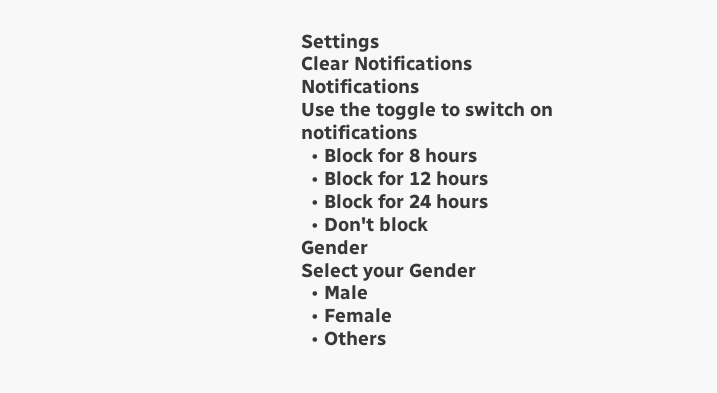Settings
Clear Notifications
Notifications
Use the toggle to switch on notifications
  • Block for 8 hours
  • Block for 12 hours
  • Block for 24 hours
  • Don't block
Gender
Select your Gender
  • Male
  • Female
  • Others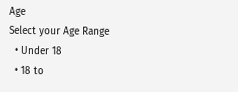Age
Select your Age Range
  • Under 18
  • 18 to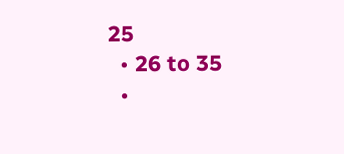25
  • 26 to 35
  •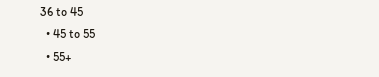36 to 45
  • 45 to 55
  • 55+